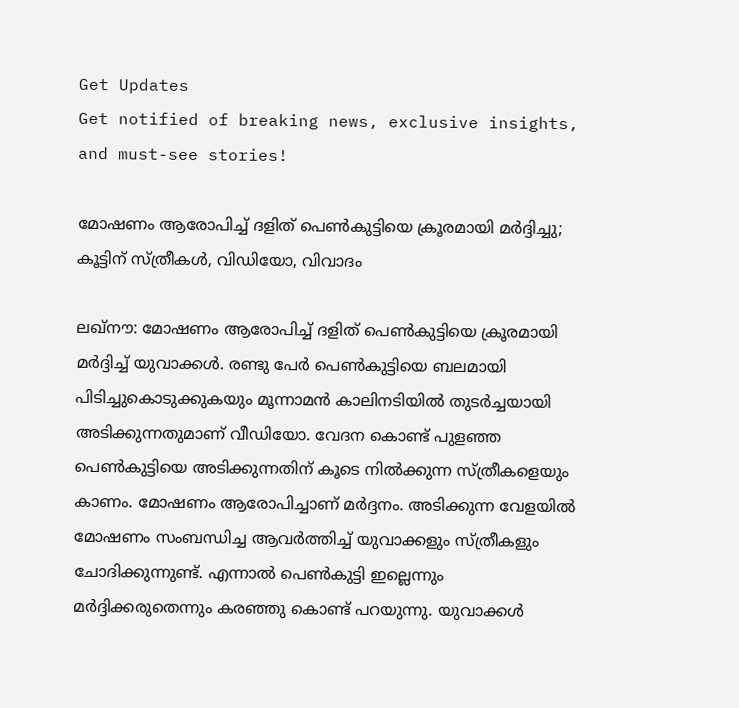Get Updates
Get notified of breaking news, exclusive insights, and must-see stories!

മോഷണം ആരോപിച്ച് ദളിത് പെണ്‍കുട്ടിയെ ക്രൂരമായി മര്‍ദ്ദിച്ചു; കൂട്ടിന് സ്ത്രീകള്‍, വിഡിയോ, വിവാദം

ലഖ്‌നൗ: മോഷണം ആരോപിച്ച് ദളിത് പെണ്‍കുട്ടിയെ ക്രൂരമായി മര്‍ദ്ദിച്ച് യുവാക്കള്‍. രണ്ടു പേര്‍ പെണ്‍കുട്ടിയെ ബലമായി പിടിച്ചുകൊടുക്കുകയും മൂന്നാമന്‍ കാലിനടിയില്‍ തുടര്‍ച്ചയായി അടിക്കുന്നതുമാണ് വീഡിയോ. വേദന കൊണ്ട് പുളഞ്ഞ പെണ്‍കുട്ടിയെ അടിക്കുന്നതിന് കൂടെ നില്‍ക്കുന്ന സ്ത്രീകളെയും കാണം. മോഷണം ആരോപിച്ചാണ് മര്‍ദ്ദനം. അടിക്കുന്ന വേളയില്‍ മോഷണം സംബന്ധിച്ച ആവര്‍ത്തിച്ച് യുവാക്കളും സ്ത്രീകളും ചോദിക്കുന്നുണ്ട്. എന്നാല്‍ പെണ്‍കുട്ടി ഇല്ലെന്നും മര്‍ദ്ദിക്കരുതെന്നും കരഞ്ഞു കൊണ്ട് പറയുന്നു. യുവാക്കള്‍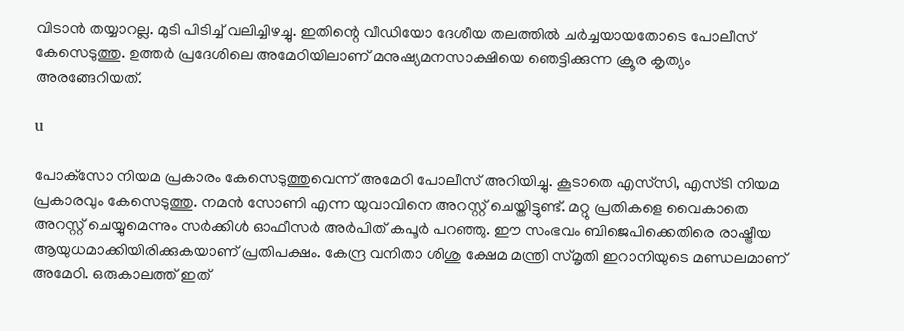വിടാന്‍ തയ്യാറല്ല. മുടി പിടിച്ച് വലിച്ചിഴച്ചു. ഇതിന്റെ വീഡിയോ ദേശീയ തലത്തില്‍ ചര്‍ച്ചയായതോടെ പോലീസ് കേസെടുത്തു. ഉത്തര്‍ പ്രദേശിലെ അമേഠിയിലാണ് മനുഷ്യമനസാക്ഷിയെ ഞെട്ടിക്കുന്ന ക്രൂര കൃത്യം അരങ്ങേറിയത്.

u

പോക്‌സോ നിയമ പ്രകാരം കേസെടുത്തുവെന്ന് അമേഠി പോലീസ് അറിയിച്ചു. കൂടാതെ എസ്‌സി, എസ്ടി നിയമ പ്രകാരവും കേസെടുത്തു. നമന്‍ സോണി എന്ന യുവാവിനെ അറസ്റ്റ് ചെയ്തിട്ടുണ്ട്. മറ്റു പ്രതികളെ വൈകാതെ അറസ്റ്റ് ചെയ്യുമെന്നും സര്‍ക്കിള്‍ ഓഫീസര്‍ അര്‍പിത് കപൂര്‍ പറഞ്ഞു. ഈ സംഭവം ബിജെപിക്കെതിരെ രാഷ്ട്രീയ ആയുധമാക്കിയിരിക്കുകയാണ് പ്രതിപക്ഷം. കേന്ദ്ര വനിതാ ശിശു ക്ഷേമ മന്ത്രി സ്മൃതി ഇറാനിയുടെ മണ്ഡലമാണ് അമേഠി. ഒരുകാലത്ത് ഇത്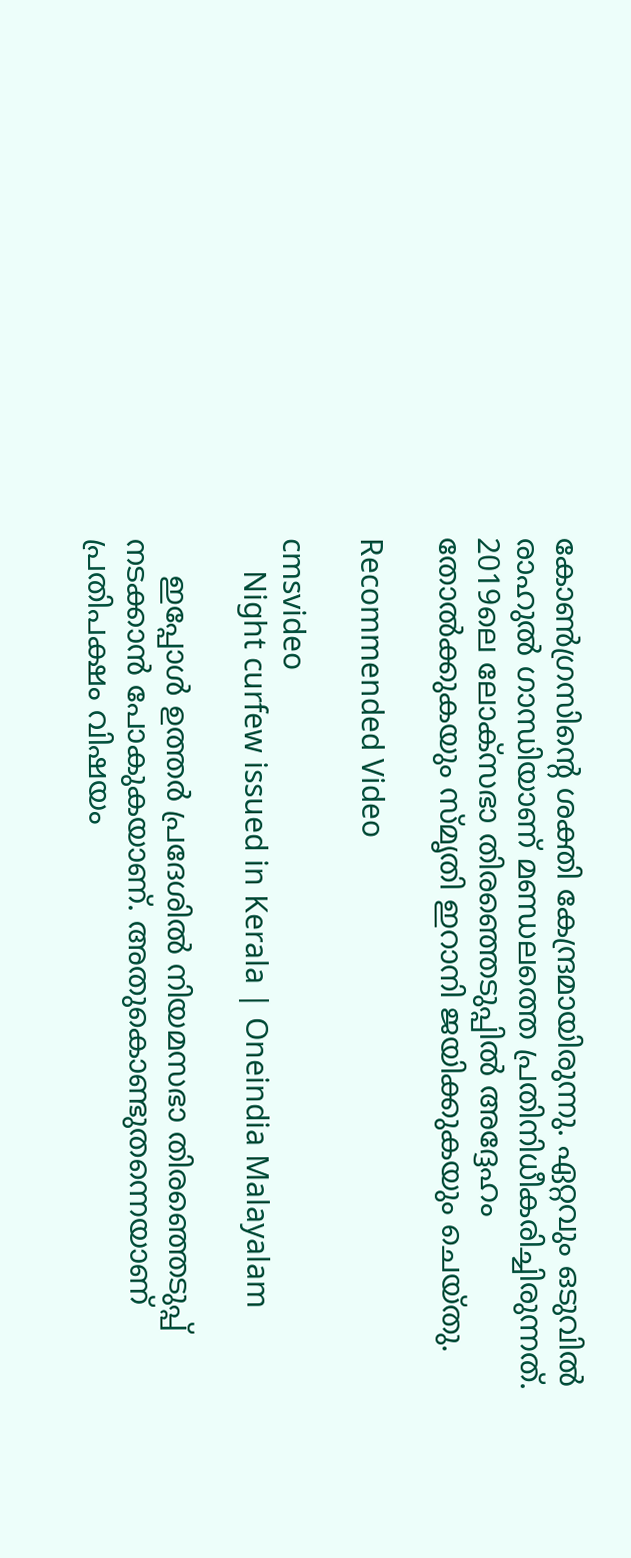കോണ്‍ഗ്രസിന്റെ ശക്തി കേന്ദ്രമായിരുന്നു. ഏറ്റവും ഒടുവില്‍ രാഹുല്‍ ഗാന്ധിയാണ് മണ്ഡലത്തെ പ്രതിനിധീകരിച്ചിരുന്നത്. 2019ലെ ലോക്‌സഭാ തിരഞ്ഞെടുപ്പില്‍ അദ്ദേഹം തോല്‍ക്കുകയും സ്മൃതി ഇറാനി ജയിക്കുകയും ചെയ്തു.

Recommended Video

cmsvideo
    Night curfew issued in Kerala | Oneindia Malayalam

    ഇപ്പോള്‍ ഉത്തര്‍ പ്രദേശില്‍ നിയമസഭാ തിരഞ്ഞെടുപ്പ് നടക്കാന്‍ പോകുകയാണ്. അതുകൊണ്ടുതന്നെയാണ് പ്രതിപക്ഷം വിഷയം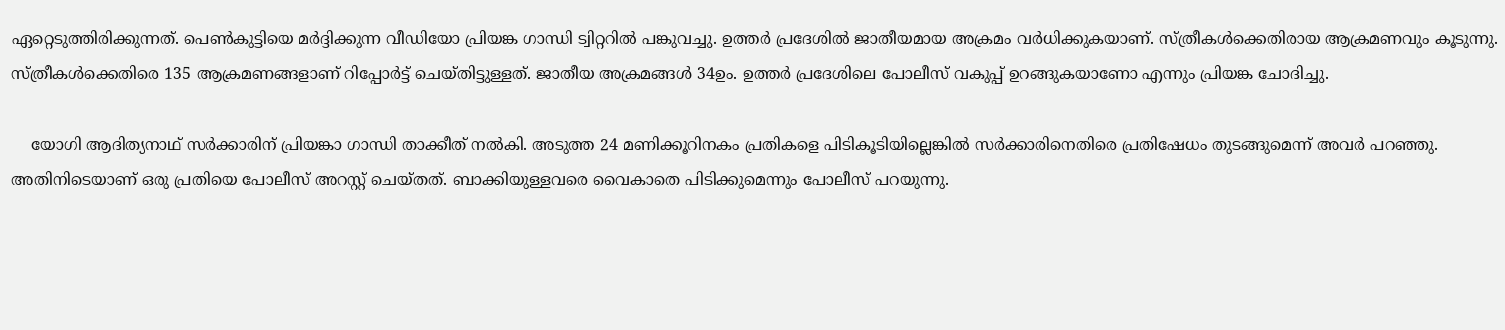ഏറ്റെടുത്തിരിക്കുന്നത്. പെണ്‍കുട്ടിയെ മര്‍ദ്ദിക്കുന്ന വീഡിയോ പ്രിയങ്ക ഗാന്ധി ട്വിറ്ററില്‍ പങ്കുവച്ചു. ഉത്തര്‍ പ്രദേശില്‍ ജാതീയമായ അക്രമം വര്‍ധിക്കുകയാണ്. സ്ത്രീകള്‍ക്കെതിരായ ആക്രമണവും കൂടുന്നു. സ്ത്രീകള്‍ക്കെതിരെ 135 ആക്രമണങ്ങളാണ് റിപ്പോര്‍ട്ട് ചെയ്തിട്ടുള്ളത്. ജാതീയ അക്രമങ്ങള്‍ 34ഉം. ഉത്തര്‍ പ്രദേശിലെ പോലീസ് വകുപ്പ് ഉറങ്ങുകയാണോ എന്നും പ്രിയങ്ക ചോദിച്ചു.

    യോഗി ആദിത്യനാഥ് സര്‍ക്കാരിന് പ്രിയങ്കാ ഗാന്ധി താക്കീത് നല്‍കി. അടുത്ത 24 മണിക്കൂറിനകം പ്രതികളെ പിടികൂടിയില്ലെങ്കില്‍ സര്‍ക്കാരിനെതിരെ പ്രതിഷേധം തുടങ്ങുമെന്ന് അവര്‍ പറഞ്ഞു. അതിനിടെയാണ് ഒരു പ്രതിയെ പോലീസ് അറസ്റ്റ് ചെയ്തത്. ബാക്കിയുള്ളവരെ വൈകാതെ പിടിക്കുമെന്നും പോലീസ് പറയുന്നു.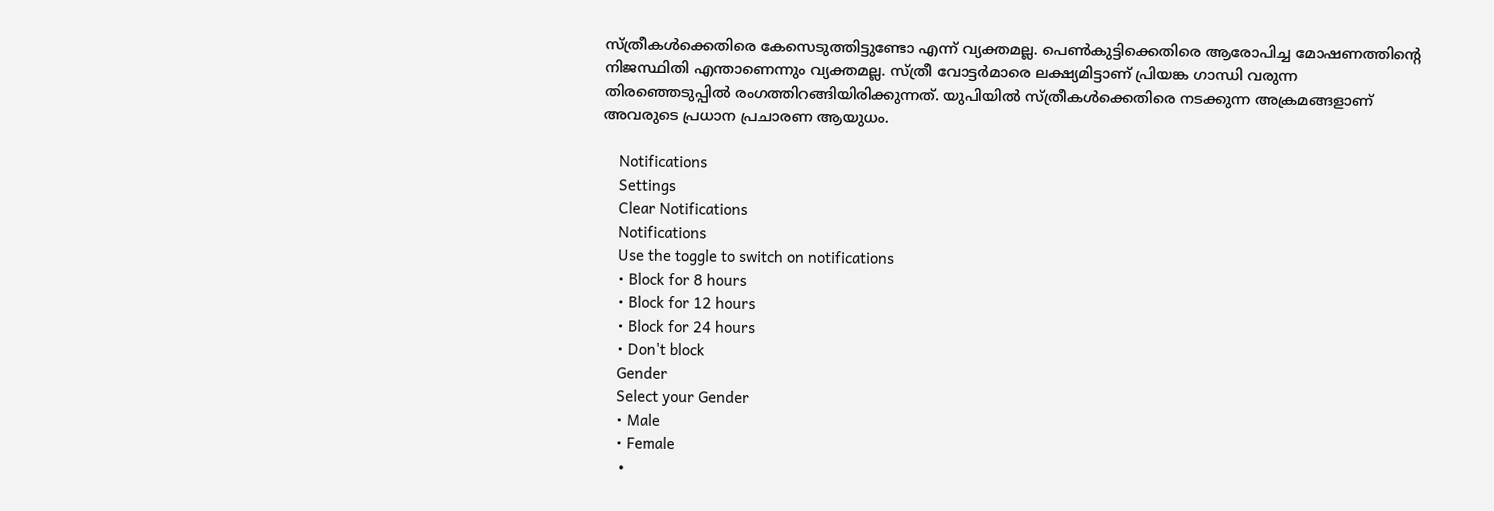സ്ത്രീകള്‍ക്കെതിരെ കേസെടുത്തിട്ടുണ്ടോ എന്ന് വ്യക്തമല്ല. പെണ്‍കുട്ടിക്കെതിരെ ആരോപിച്ച മോഷണത്തിന്റെ നിജസ്ഥിതി എന്താണെന്നും വ്യക്തമല്ല. സ്ത്രീ വോട്ടര്‍മാരെ ലക്ഷ്യമിട്ടാണ് പ്രിയങ്ക ഗാന്ധി വരുന്ന തിരഞ്ഞെടുപ്പില്‍ രംഗത്തിറങ്ങിയിരിക്കുന്നത്. യുപിയില്‍ സ്ത്രീകള്‍ക്കെതിരെ നടക്കുന്ന അക്രമങ്ങളാണ് അവരുടെ പ്രധാന പ്രചാരണ ആയുധം.

    Notifications
    Settings
    Clear Notifications
    Notifications
    Use the toggle to switch on notifications
    • Block for 8 hours
    • Block for 12 hours
    • Block for 24 hours
    • Don't block
    Gender
    Select your Gender
    • Male
    • Female
    •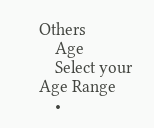Others
    Age
    Select your Age Range
    •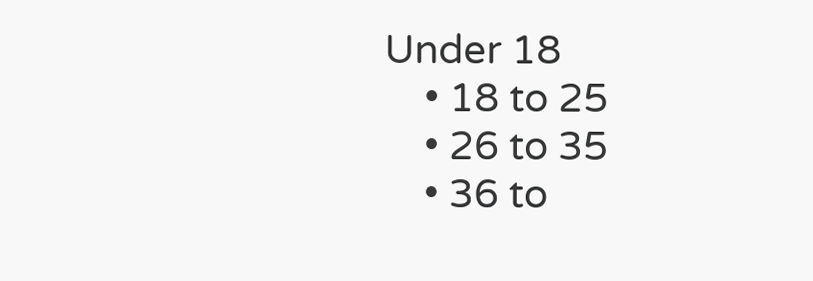Under 18
    • 18 to 25
    • 26 to 35
    • 36 to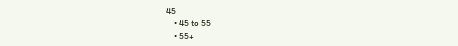45
    • 45 to 55
    • 55+